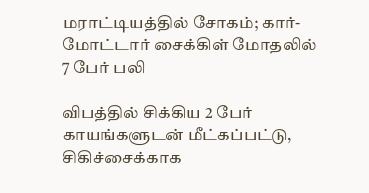மராட்டியத்தில் சோகம்; கார்-மோட்டார் சைக்கிள் மோதலில் 7 பேர் பலி

விபத்தில் சிக்கிய 2 பேர் காயங்களுடன் மீட்கப்பட்டு, சிகிச்சைக்காக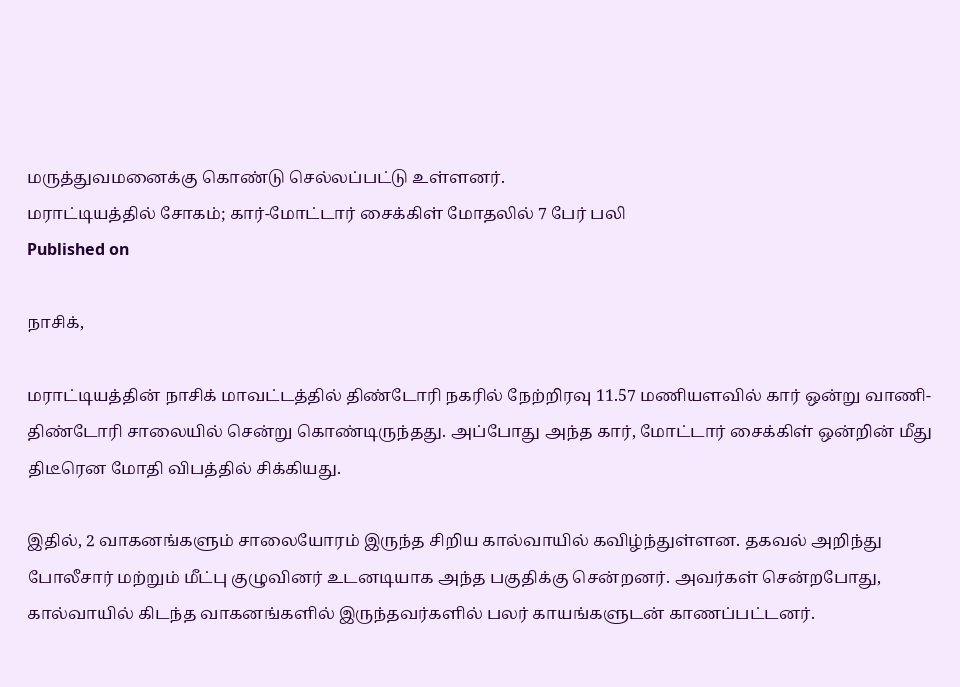மருத்துவமனைக்கு கொண்டு செல்லப்பட்டு உள்ளனர்.
மராட்டியத்தில் சோகம்; கார்-மோட்டார் சைக்கிள் மோதலில் 7 பேர் பலி
Published on

நாசிக்,

மராட்டியத்தின் நாசிக் மாவட்டத்தில் திண்டோரி நகரில் நேற்றிரவு 11.57 மணியளவில் கார் ஒன்று வாணி-திண்டோரி சாலையில் சென்று கொண்டிருந்தது. அப்போது அந்த கார், மோட்டார் சைக்கிள் ஒன்றின் மீது திடீரென மோதி விபத்தில் சிக்கியது.

இதில், 2 வாகனங்களும் சாலையோரம் இருந்த சிறிய கால்வாயில் கவிழ்ந்துள்ளன. தகவல் அறிந்து போலீசார் மற்றும் மீட்பு குழுவினர் உடனடியாக அந்த பகுதிக்கு சென்றனர். அவர்கள் சென்றபோது, கால்வாயில் கிடந்த வாகனங்களில் இருந்தவர்களில் பலர் காயங்களுடன் காணப்பட்டனர்.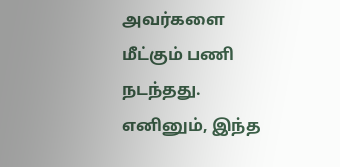அவர்களை மீட்கும் பணி நடந்தது. எனினும், இந்த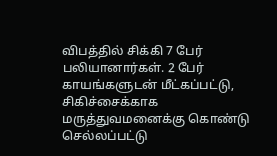விபத்தில் சிக்கி 7 பேர் பலியானார்கள். 2 பேர் காயங்களுடன் மீட்கப்பட்டு, சிகிச்சைக்காக மருத்துவமனைக்கு கொண்டு செல்லப்பட்டு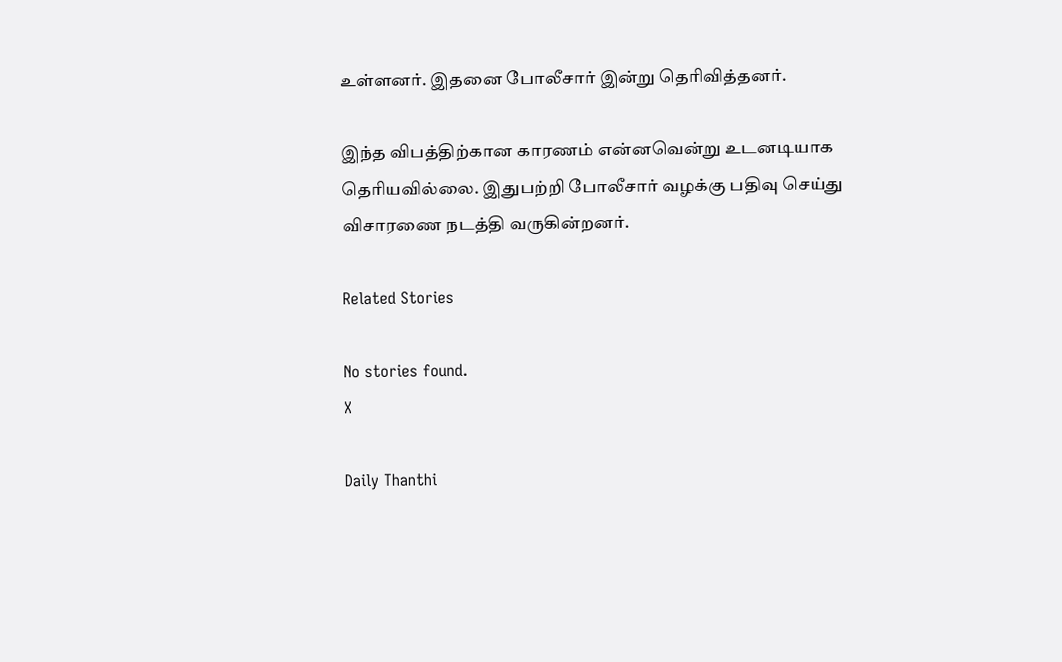உள்ளனர். இதனை போலீசார் இன்று தெரிவித்தனர்.

இந்த விபத்திற்கான காரணம் என்னவென்று உடனடியாக தெரியவில்லை. இதுபற்றி போலீசார் வழக்கு பதிவு செய்து விசாரணை நடத்தி வருகின்றனர்.

Related Stories

No stories found.
X

Daily Thanthi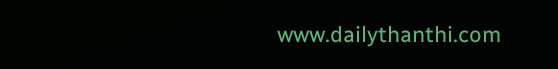www.dailythanthi.com